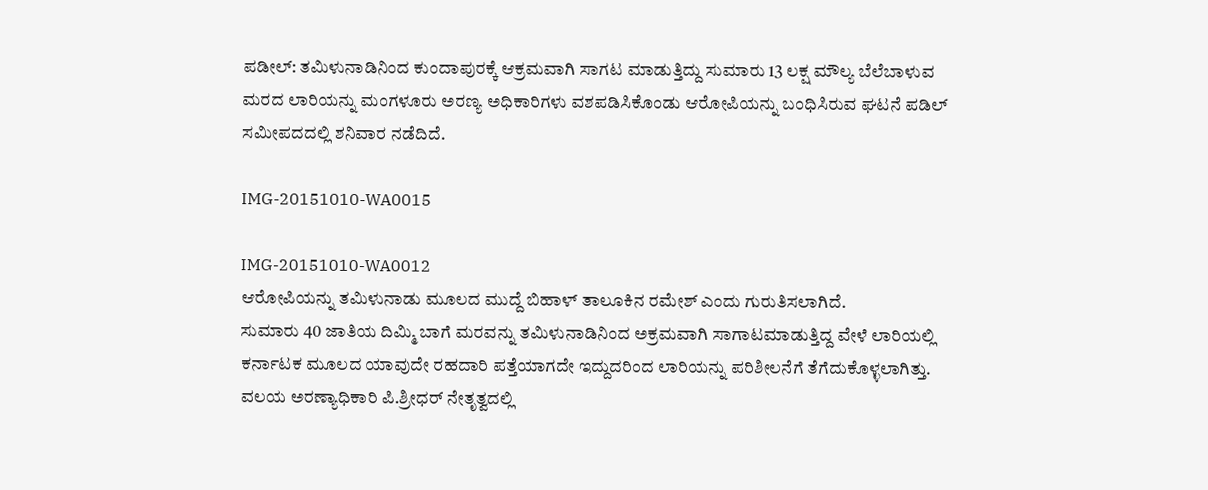ಪಡೀಲ್: ತಮಿಳುನಾಡಿನಿಂದ ಕುಂದಾಪುರಕ್ಕೆ ಆಕ್ರಮವಾಗಿ ಸಾಗಟ ಮಾಡುತ್ತಿದ್ದು ಸುಮಾರು 13 ಲಕ್ಷ ಮೌಲ್ಯ ಬೆಲೆಬಾಳುವ ಮರದ ಲಾರಿಯನ್ನು ಮಂಗಳೂರು ಅರಣ್ಯ ಅಧಿಕಾರಿಗಳು ವಶಪಡಿಸಿಕೊಂಡು ಆರೋಪಿಯನ್ನು ಬಂಧಿಸಿರುವ ಘಟನೆ ಪಡಿಲ್ ಸಮೀಪದದಲ್ಲಿ ಶನಿವಾರ ನಡೆದಿದೆ.

IMG-20151010-WA0015

IMG-20151010-WA0012
ಆರೋಪಿಯನ್ನು ತಮಿಳುನಾಡು ಮೂಲದ ಮುದ್ದೆ ಬಿಹಾಳ್ ತಾಲೂಕಿನ ರಮೇಶ್ ಎಂದು ಗುರುತಿಸಲಾಗಿದೆ.
ಸುಮಾರು 40 ಜಾತಿಯ ದಿಮ್ಮಿ ಬಾಗೆ ಮರವನ್ನು ತಮಿಳುನಾಡಿನಿಂದ ಅಕ್ರಮವಾಗಿ ಸಾಗಾಟಮಾಡುತ್ತಿದ್ದ ವೇಳೆ ಲಾರಿಯಲ್ಲಿ ಕರ್ನಾಟಕ ಮೂಲದ ಯಾವುದೇ ರಹದಾರಿ ಪತ್ತೆಯಾಗದೇ ಇದ್ದುದರಿಂದ ಲಾರಿಯನ್ನು ಪರಿಶೀಲನೆಗೆ ತೆಗೆದುಕೊಳ್ಳಲಾಗಿತ್ತು.
ವಲಯ ಅರಣ್ಯಾಧಿಕಾರಿ ಪಿ.ಶ್ರೀಧರ್ ನೇತೃತ್ವದಲ್ಲಿ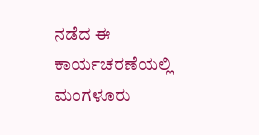ನಡೆದ ಈ ಕಾರ್ಯಚರಣೆಯಲ್ಲಿ ಮಂಗಳೂರು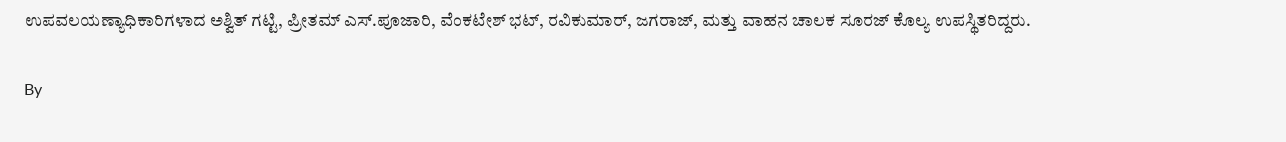ಉಪವಲಯಣ್ಯಾಧಿಕಾರಿಗಳಾದ ಅಶ್ವಿತ್ ಗಟ್ಟಿ, ಪ್ರೀತಮ್ ಎಸ್.ಪೂಜಾರಿ, ವೆಂಕಟೇಶ್ ಭಟ್, ರವಿಕುಮಾರ್, ಜಗರಾಜ್, ಮತ್ತು ವಾಹನ ಚಾಲಕ ಸೂರಜ್ ಕೊಲ್ಯ ಉಪಸ್ಥಿತರಿದ್ದರು.

By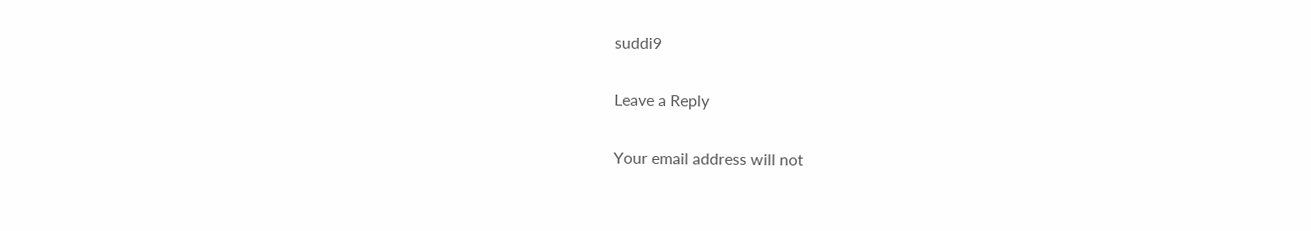suddi9

Leave a Reply

Your email address will not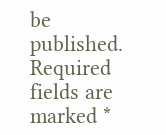be published. Required fields are marked *